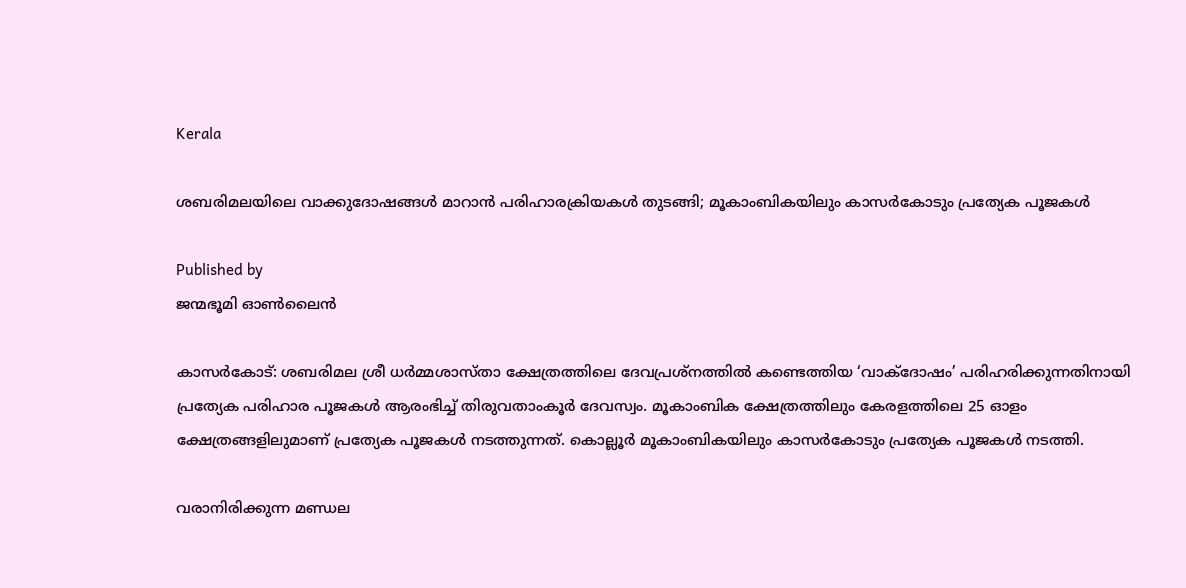Kerala

ശബരിമലയിലെ വാക്കുദോഷങ്ങൾ മാറാൻ പരിഹാരക്രിയകൾ തുടങ്ങി; മൂകാംബികയിലും കാസർകോടും പ്രത്യേക പൂജകൾ

Published by
ജന്മഭൂമി ഓണ്‍ലൈന്‍

കാസർകോട്: ശബരിമല ശ്രീ ധർമ്മശാസ്താ ക്ഷേത്രത്തിലെ ദേവപ്രശ്നത്തില്‍ കണ്ടെത്തിയ ‘വാക്ദോഷം’ പരിഹരിക്കുന്നതിനായി പ്രത്യേക പരിഹാര പൂജകൾ ആരംഭിച്ച് തിരുവതാംകൂർ ദേവസ്വം. മൂകാംബിക ക്ഷേത്രത്തിലും കേരളത്തിലെ 25 ഓളം ക്ഷേത്രങ്ങളിലുമാണ് പ്രത്യേക പൂജകൾ നടത്തുന്നത്. കൊല്ലൂർ മൂകാംബികയിലും കാസർകോടും പ്രത്യേക പൂജകൾ നടത്തി.

വരാനിരിക്കുന്ന മണ്ഡല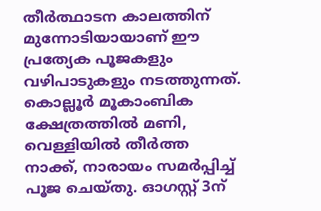തീർത്ഥാടന കാലത്തിന് മുന്നോടിയായാണ് ഈ പ്രത്യേക പൂജകളും വഴിപാടുകളും നടത്തുന്നത്. കൊല്ലൂർ മൂകാംബിക ക്ഷേത്രത്തിൽ മണി, വെള്ളിയിൽ തീർത്ത നാക്ക്, നാരായം സമർപ്പിച്ച് പൂജ ചെയ്തു. ഓഗസ്റ്റ് 3ന്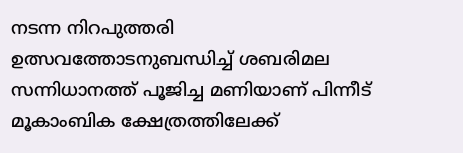നടന്ന നിറപുത്തരി ഉത്സവത്തോടനുബന്ധിച്ച് ശബരിമല സന്നിധാനത്ത് പൂജിച്ച മണിയാണ് പിന്നീട് മൂകാംബിക ക്ഷേത്രത്തിലേക്ക്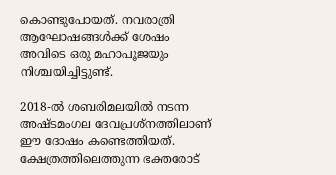കൊണ്ടുപോയത്. നവരാത്രി ആഘോഷങ്ങൾക്ക് ശേഷം അവിടെ ഒരു മഹാപൂജയും നിശ്ചയിച്ചിട്ടുണ്ട്.

2018-ൽ ശബരിമലയിൽ നടന്ന അഷ്ടമംഗല ദേവപ്രശ്നത്തിലാണ് ഈ ദോഷം കണ്ടെത്തിയത്. ക്ഷേത്രത്തിലെത്തുന്ന ഭക്തരോട്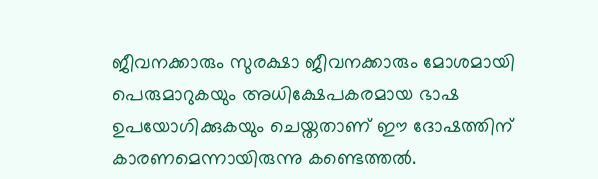ജീവനക്കാരും സുരക്ഷാ ജീവനക്കാരും മോശമായി പെരുമാറുകയും അധിക്ഷേപകരമായ ഭാഷ ഉപയോഗിക്കുകയും ചെയ്തതാണ് ഈ ദോഷത്തിന് കാരണമെന്നായിരുന്നു കണ്ടെത്തൽ‌.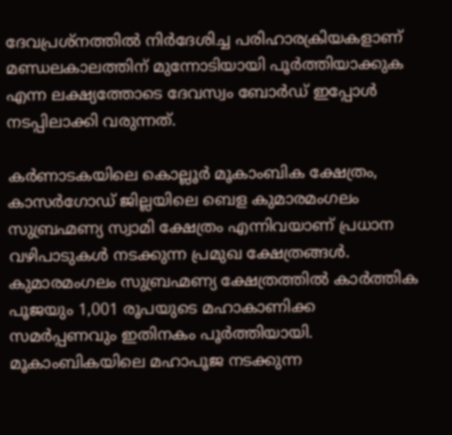ദേവപ്രശ്നത്തിൽ നിർദേശിച്ച പരിഹാരക്രിയകളാണ് മണ്ഡലകാലത്തിന് മുന്നോടിയായി പൂർത്തിയാക്കുക എന്ന ലക്ഷ്യത്തോടെ ദേവസ്വം ബോർഡ് ഇപ്പോൾ നടപ്പിലാക്കി വരുന്നത്.

കർണാടകയിലെ കൊല്ലൂർ മൂകാംബിക ക്ഷേത്രം, കാസർഗോഡ് ജില്ലയിലെ ബെള കുമാരമംഗലം സുബ്രഹ്മണ്യ സ്വാമി ക്ഷേത്രം എന്നിവയാണ് പ്രധാന വഴിപാടുകൾ നടക്കുന്ന പ്രമുഖ ക്ഷേത്രങ്ങൾ. കുമാരമംഗലം സുബ്രഹ്മണ്യ ക്ഷേത്രത്തിൽ കാർത്തിക പൂജയും 1,001 രൂപയുടെ മഹാകാണിക്ക സമർപ്പണവും ഇതിനകം പൂർത്തിയായി. മൂകാംബികയിലെ മഹാപൂജ നടക്കുന്ന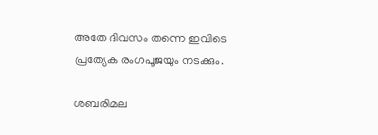അതേ ദിവസം തന്നെ ഇവിടെ പ്രത്യേക രംഗപൂജയും നടക്കും.

ശബരിമല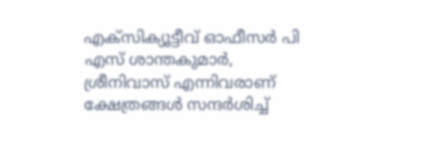എക്സിക്യൂട്ടീവ് ഓഫീസർ പി എസ് ശാന്തകുമാർ, ശ്രീനിവാസ് എന്നിവരാണ് ക്ഷേത്രങ്ങൾ സന്ദർശിച്ച്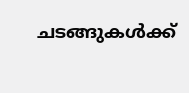ചടങ്ങുകൾക്ക്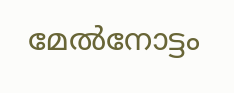മേൽനോട്ടം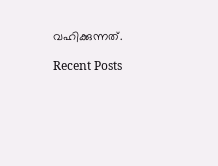വഹിക്കുന്നത്.

Recent Posts